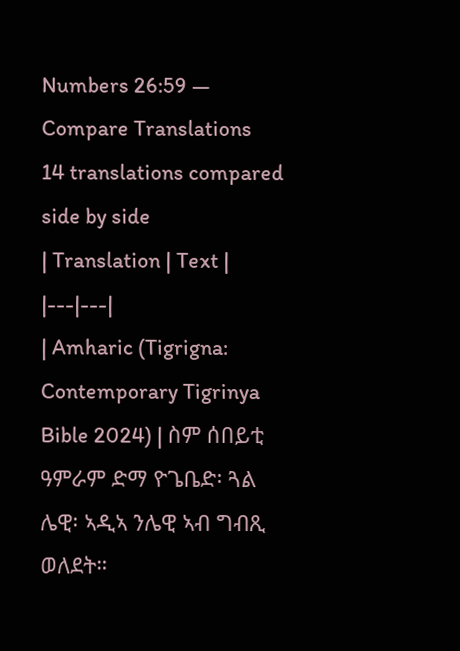Numbers 26:59 — Compare Translations
14 translations compared side by side
| Translation | Text |
|---|---|
| Amharic (Tigrigna: Contemporary Tigrinya Bible 2024) | ስም ሰበይቲ ዓምራም ድማ ዮጌቤድ፡ ጓል ሌዊ፡ ኣዲኣ ንሌዊ ኣብ ግብጺ ወለደት።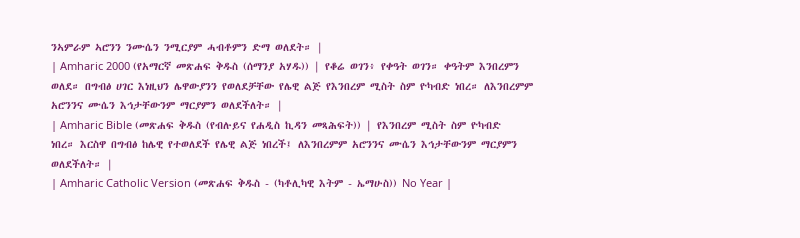ንኣምራም ኣሮንን ንሙሴን ንሚርያም ሓብቶምን ድማ ወለደት። |
| Amharic 2000 (የአማርኛ መጽሐፍ ቅዱስ (ሰማንያ አሃዱ)) | የቆሬ ወገን፥ የቀዓት ወገን። ቀዓትም እንበረምን ወለደ። በግብፅ ሀገር እነዚህን ሌዋውያንን የወለደቻቸው የሌዊ ልጅ የእንበረም ሚስት ስም ዮካብድ ነበረ። ለእንበረምም አሮንንና ሙሴን እኅታቸውንም ማርያምን ወለደችለት። |
| Amharic Bible (መጽሐፍ ቅዱስ (የብሉይና የሐዲስ ኪዳን መጻሕፍት)) | የእንበረም ሚስት ስም ዮካብድ ነበረ። እርስዋ በግብፅ ከሌዊ የተወለደች የሌዊ ልጅ ነበረች፤ ለእንበረምም አሮንንና ሙሴን እኅታቸውንም ማርያምን ወለደችለት። |
| Amharic Catholic Version (መጽሐፍ ቅዱስ - (ካቶሊካዊ እትም - ኤማሁስ)) No Year |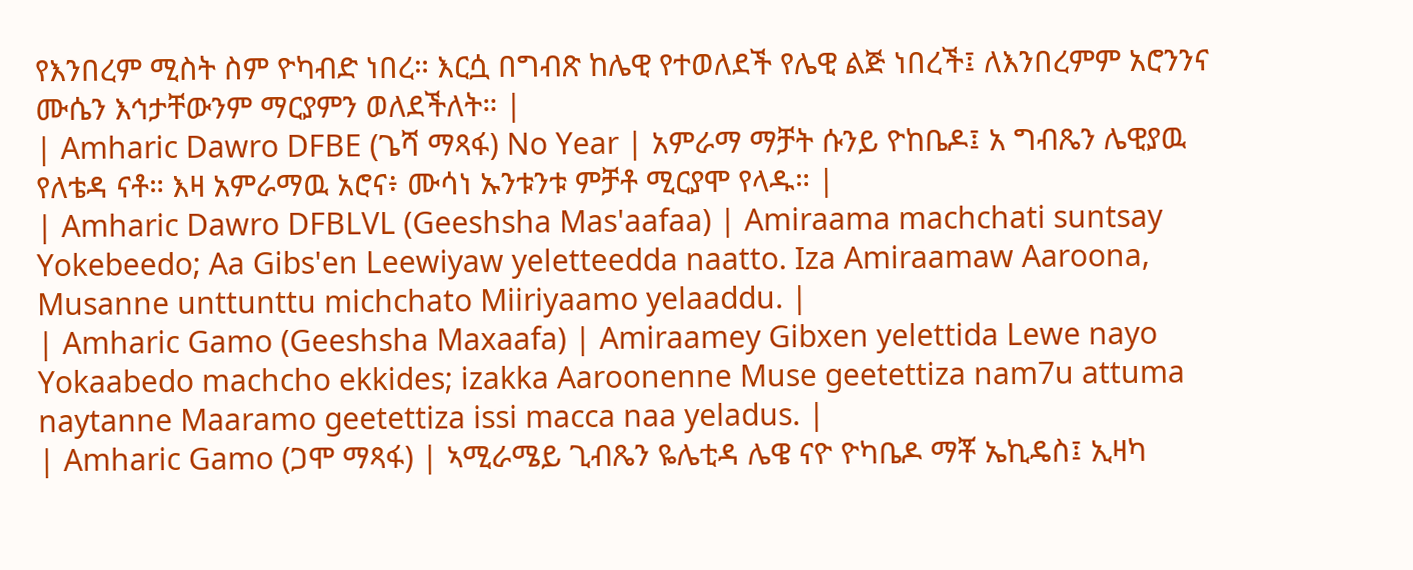የእንበረም ሚስት ስም ዮካብድ ነበረ። እርሷ በግብጽ ከሌዊ የተወለደች የሌዊ ልጅ ነበረች፤ ለእንበረምም አሮንንና ሙሴን እኅታቸውንም ማርያምን ወለደችለት። |
| Amharic Dawro DFBE (ጌሻ ማጻፋ) No Year | አምራማ ማቻት ሱንይ ዮከቤዶ፤ አ ግብጼን ሌዊያዉ የለቴዳ ናቶ። እዛ አምራማዉ አሮና፥ ሙሳነ ኡንቱንቱ ምቻቶ ሚርያሞ የላዱ። |
| Amharic Dawro DFBLVL (Geeshsha Mas'aafaa) | Amiraama machchati suntsay Yokebeedo; Aa Gibs'en Leewiyaw yeletteedda naatto. Iza Amiraamaw Aaroona, Musanne unttunttu michchato Miiriyaamo yelaaddu. |
| Amharic Gamo (Geeshsha Maxaafa) | Amiraamey Gibxen yelettida Lewe nayo Yokaabedo machcho ekkides; izakka Aaroonenne Muse geetettiza nam7u attuma naytanne Maaramo geetettiza issi macca naa yeladus. |
| Amharic Gamo (ጋሞ ማጻፋ) | ኣሚራሜይ ጊብጼን ዬሌቲዳ ሌዌ ናዮ ዮካቤዶ ማቾ ኤኪዴስ፤ ኢዛካ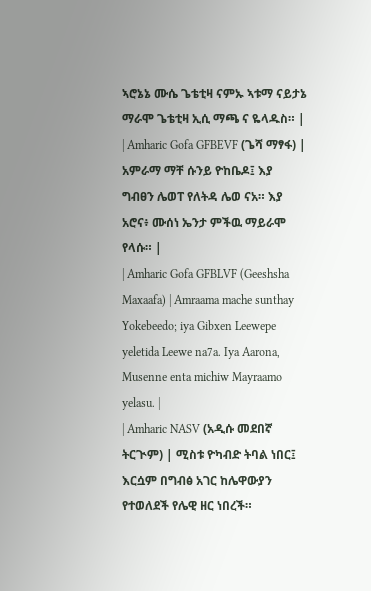ኣሮኔኔ ሙሴ ጌቴቲዛ ናምኡ ኣቱማ ናይታኔ ማራሞ ጌቴቲዛ ኢሲ ማጫ ና ዬላዱስ። |
| Amharic Gofa GFBEVF (ጌሻ ማፃፋ) | አምራማ ማቸ ሱንይ ዮከቤዶ፤ እያ ግብፀን ሌወፐ የለትዳ ሌወ ናአ። እያ አሮና፥ ሙሰነ ኤንታ ምችዉ ማይራሞ የላሱ። |
| Amharic Gofa GFBLVF (Geeshsha Maxaafa) | Amraama mache sunthay Yokebeedo; iya Gibxen Leewepe yeletida Leewe na7a. Iya Aarona, Musenne enta michiw Mayraamo yelasu. |
| Amharic NASV (አዲሱ መደበኛ ትርጒም) | ሚስቱ ዮካብድ ትባል ነበር፤ እርሷም በግብፅ አገር ከሌዋውያን የተወለደች የሌዊ ዘር ነበረች።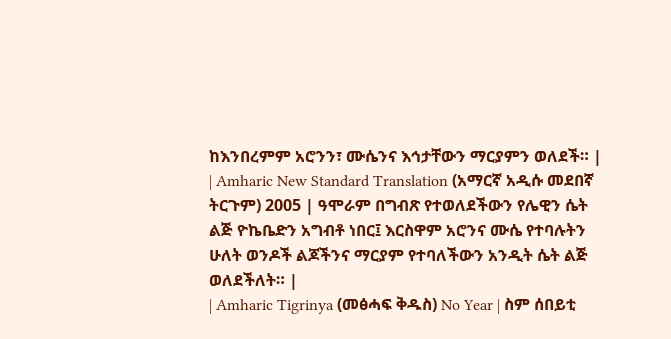ከእንበረምም አሮንን፣ ሙሴንና እኅታቸውን ማርያምን ወለደች። |
| Amharic New Standard Translation (አማርኛ አዲሱ መደበኛ ትርጉም) 2005 | ዓሞራም በግብጽ የተወለደችውን የሌዊን ሴት ልጅ ዮኬቤድን አግብቶ ነበር፤ እርስዋም አሮንና ሙሴ የተባሉትን ሁለት ወንዶች ልጆችንና ማርያም የተባለችውን አንዲት ሴት ልጅ ወለደችለት። |
| Amharic Tigrinya (መፅሓፍ ቅዱስ) No Year | ስም ሰበይቲ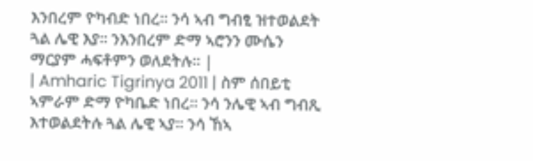እንበረም ዮካብድ ነበረ። ንሳ ኣብ ግብፂ ዝተወልደት ጓል ሌዊ እያ። ንእንበረም ድማ ኣሮንን ሙሴን ማርያም ሓፍቶምን ወለደትሉ። |
| Amharic Tigrinya 2011 | ስም ሰበይቲ ኣምራም ድማ ዮካቤድ ነበረ። ንሳ ንሌዊ ኣብ ግብጺ እተወልደትሉ ጓል ሌዊ ኣያ። ንሳ ኸኣ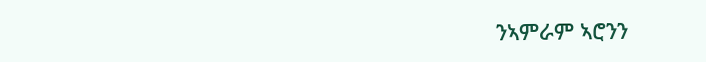ንኣምራም ኣሮንን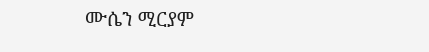ሙሴን ሚርያም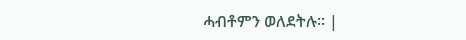ሓብቶምን ወለደትሉ። |